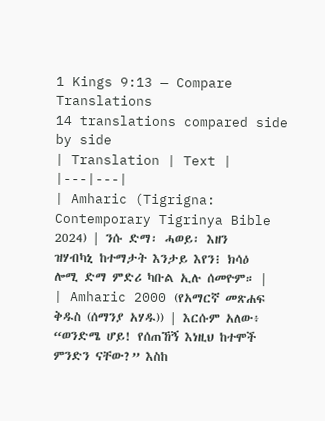1 Kings 9:13 — Compare Translations
14 translations compared side by side
| Translation | Text |
|---|---|
| Amharic (Tigrigna: Contemporary Tigrinya Bible 2024) | ንሱ ድማ፡ ሓወይ፡ እዘን ዝሃብካኒ ከተማታት እንታይ እየን፧ ክሳዕ ሎሚ ድማ ምድሪ ካቡል ኢሉ ሰመዮም። |
| Amharic 2000 (የአማርኛ መጽሐፍ ቅዱስ (ሰማንያ አሃዱ)) | እርሱም አለው፥ “ወንድሜ ሆይ! የሰጠኸኝ እነዚህ ከተሞች ምንድን ናቸው?” እስከ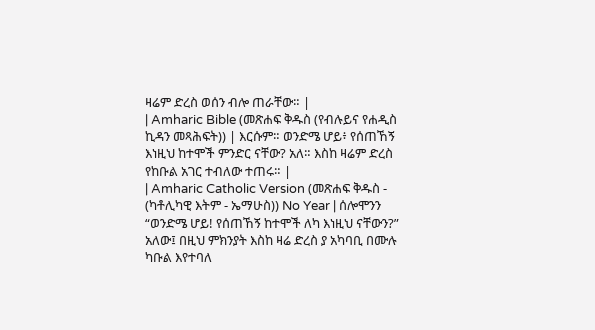ዛሬም ድረስ ወሰን ብሎ ጠራቸው። |
| Amharic Bible (መጽሐፍ ቅዱስ (የብሉይና የሐዲስ ኪዳን መጻሕፍት)) | እርሱም። ወንድሜ ሆይ፥ የሰጠኸኝ እነዚህ ከተሞች ምንድር ናቸው? አለ። እስከ ዛሬም ድረስ የከቡል አገር ተብለው ተጠሩ። |
| Amharic Catholic Version (መጽሐፍ ቅዱስ - (ካቶሊካዊ እትም - ኤማሁስ)) No Year | ሰሎሞንን “ወንድሜ ሆይ! የሰጠኸኝ ከተሞች ለካ እነዚህ ናቸውን?” አለው፤ በዚህ ምክንያት እስከ ዛሬ ድረስ ያ አካባቢ በሙሉ ካቡል እየተባለ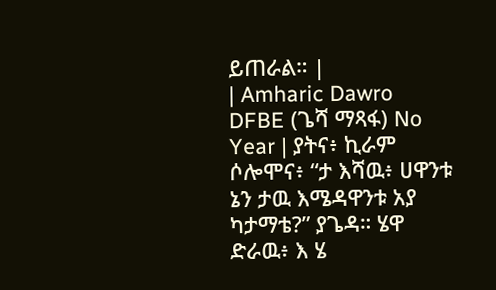ይጠራል። |
| Amharic Dawro DFBE (ጌሻ ማጻፋ) No Year | ያትና፥ ኪራም ሶሎሞና፥ “ታ እሻዉ፥ ሀዋንቱ ኔን ታዉ እሜዳዋንቱ አያ ካታማቴ?” ያጌዳ። ሄዋ ድራዉ፥ እ ሄ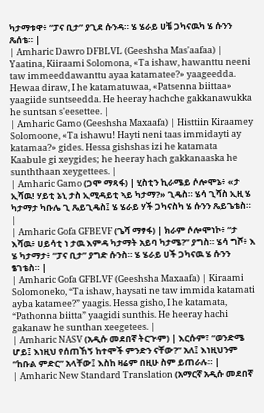ካታማቱዋ፥ “ፓና ቢታ” ያጊደ ሱንዳ። ሄ ሄራይ ሀቼ ጋካናዉካ ሄ ሱንን ጼሰቴ። |
| Amharic Dawro DFBLVL (Geeshsha Mas'aafaa) | Yaatina, Kiiraami Solomona, «Ta ishaw, hawanttu neeni taw immeeddawanttu ayaa katamatee?» yaageedda. Hewaa diraw, I he katamatuwaa, «Patsenna biittaa» yaagiide suntseedda. He heeray hachche gakkanawukka he suntsan s'eesettee. |
| Amharic Gamo (Geeshsha Maxaafa) | Histtiin Kiraamey Solomoone, «Ta ishawu! Hayti neni taas immidayti ay katamaa?» gides. Hessa gishshas izi he katamata Kaabule gi xeygides; he heeray hach gakkanaaska he sunththaan xeygettees. |
| Amharic Gamo (ጋሞ ማጻፋ) | ሂስቲን ኪራሜይ ሶሎሞኔ፥ «ታ ኢሻዉ! ሃይቲ ኔኒ ታስ ኢሚዳይቲ ኣይ ካታማ?» ጊዴስ። ሄሳ ጊሻስ ኢዚ ሄ ካታማታ ካቡሌ ጊ ጼይጊዴስ፤ ሄ ሄራይ ሃች ጋካናስካ ሄ ሱንን ጼይጌቴስ። |
| Amharic Gofa GFBEVF (ጌሻ ማፃፋ) | ክራም ሶሎሞነኮ፥ “ታ እሻዉ፥ ሀይሳቲ ነ ታዉ እምዳ ካታማት አይባ ካታሜ?” ያግስ። ሄሳ ግሾ፥ እ ሄ ካታማታ፥ “ፓና ቢታ” ያግድ ሱንስ። ሄ ሄራይ ሀች ጋካናዉ ሄ ሱንን ፄገቴስ። |
| Amharic Gofa GFBLVF (Geeshsha Maxaafa) | Kiraami Solomoneko, “Ta ishaw, haysati ne taw immida katamati ayba katamee?” yaagis. Hessa gisho, I he katamata, “Pathonna biitta” yaagidi sunthis. He heeray hachi gakanaw he sunthan xeegetees. |
| Amharic NASV (አዲሱ መደበኛ ትርጒም) | እርሱም፣ “ወንድሜ ሆይ፤ እነዚህ የሰጠኸኝ ከተሞች ምንድን ናቸው?” አለ፤ እነዚህንም “ከቡል ምድር” አላቸው፤ እስከ ዛሬም በዚሁ ስም ይጠራሉ። |
| Amharic New Standard Translation (አማርኛ አዲሱ መደበኛ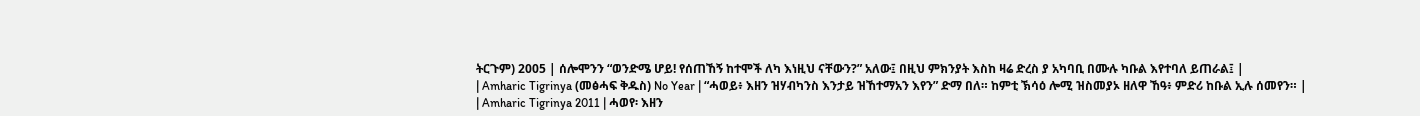ትርጉም) 2005 | ሰሎሞንን “ወንድሜ ሆይ! የሰጠኸኝ ከተሞች ለካ እነዚህ ናቸውን?” አለው፤ በዚህ ምክንያት እስከ ዛሬ ድረስ ያ አካባቢ በሙሉ ካቡል እየተባለ ይጠራል፤ |
| Amharic Tigrinya (መፅሓፍ ቅዱስ) No Year | “ሓወይ፥ እዘን ዝሃብካንስ እንታይ ዝኸተማአን እየን” ድማ በለ። ከምቲ ኽሳዕ ሎሚ ዝስመያኦ ዘለዋ ኸዓ፥ ምድሪ ከቡል ኢሉ ሰመየን። |
| Amharic Tigrinya 2011 | ሓወየ፡ እዘን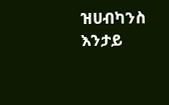ዝሀብካንስ እንታይ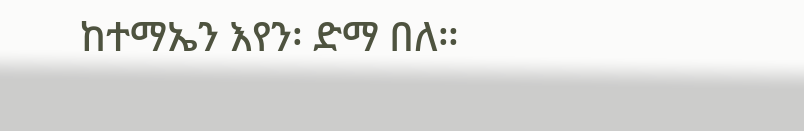ከተማኤን እየን፡ ድማ በለ።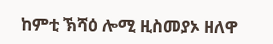ከምቲ ኽሻዕ ሎሚ ዚስመያኦ ዘለዋ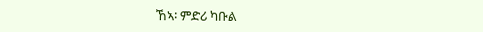ኸኣ፡ ምድሪ ካቡል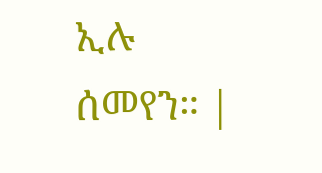ኢሉ ሰመየን። |